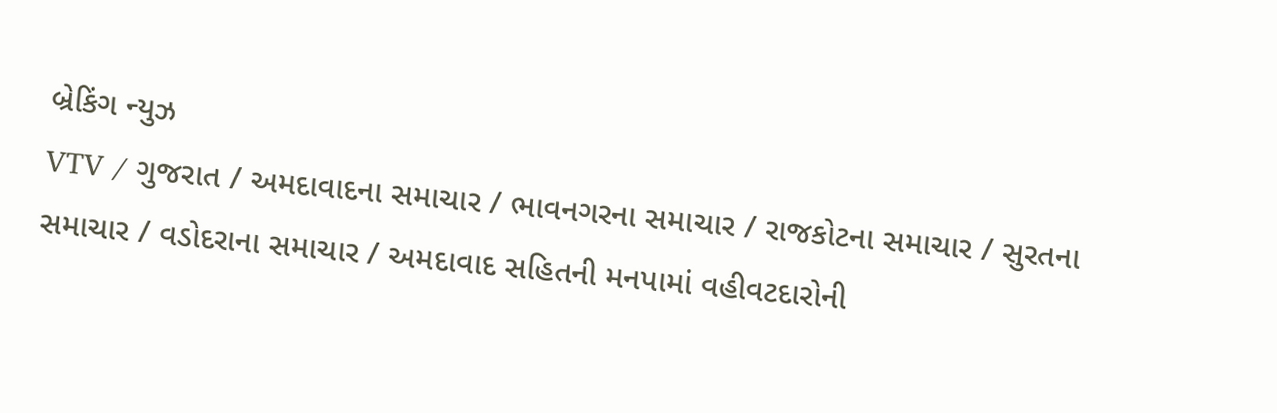બ્રેકિંગ ન્યુઝ
VTV / ગુજરાત / અમદાવાદના સમાચાર / ભાવનગરના સમાચાર / રાજકોટના સમાચાર / સુરતના સમાચાર / વડોદરાના સમાચાર / અમદાવાદ સહિતની મનપામાં વહીવટદારોની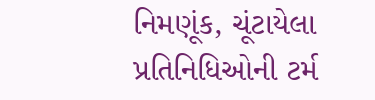નિમણૂંક, ચૂંટાયેલા પ્રતિનિધિઓની ટર્મ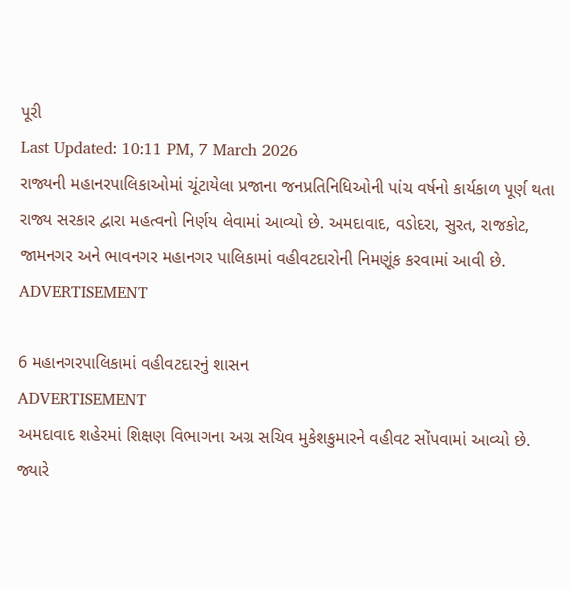પૂરી
Last Updated: 10:11 PM, 7 March 2026
રાજ્યની મહાનરપાલિકાઓમાં ચૂંટાયેલા પ્રજાના જનપ્રતિનિધિઓની પાંચ વર્ષનો કાર્યકાળ પૂર્ણ થતા રાજ્ય સરકાર દ્વારા મહત્વનો નિર્ણય લેવામાં આવ્યો છે. અમદાવાદ, વડોદરા, સુરત, રાજકોટ, જામનગર અને ભાવનગર મહાનગર પાલિકામાં વહીવટદારોની નિમણૂંક કરવામાં આવી છે.
ADVERTISEMENT

6 મહાનગરપાલિકામાં વહીવટદારનું શાસન
ADVERTISEMENT
અમદાવાદ શહેરમાં શિક્ષણ વિભાગના અગ્ર સચિવ મુકેશકુમારને વહીવટ સોંપવામાં આવ્યો છે. જ્યારે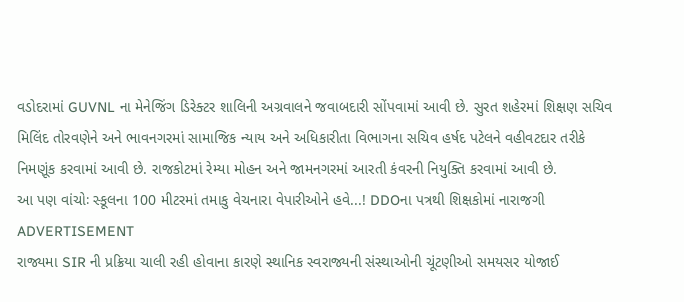વડોદરામાં GUVNL ના મેનેજિંગ ડિરેક્ટર શાલિની અગ્રવાલને જવાબદારી સોંપવામાં આવી છે. સુરત શહેરમાં શિક્ષણ સચિવ મિલિંદ તોરવણેને અને ભાવનગરમાં સામાજિક ન્યાય અને અધિકારીતા વિભાગના સચિવ હર્ષદ પટેલને વહીવટદાર તરીકે નિમણૂંક કરવામાં આવી છે. રાજકોટમાં રેમ્યા મોહન અને જામનગરમાં આરતી કંવરની નિયુક્તિ કરવામાં આવી છે.
આ પણ વાંચોઃ સ્કૂલના 100 મીટરમાં તમાકુ વેચનારા વેપારીઓને હવે...! DDOના પત્રથી શિક્ષકોમાં નારાજગી
ADVERTISEMENT
રાજ્યમા SIR ની પ્રક્રિયા ચાલી રહી હોવાના કારણે સ્થાનિક સ્વરાજ્યની સંસ્થાઓની ચૂંટણીઓ સમયસર યોજાઈ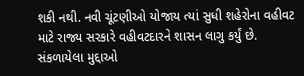શકી નથી. નવી ચૂંટણીઓ યોજાય ત્યાં સુધી શહેરોના વહીવટ માટે રાજ્ય સરકારે વહીવટદારને શાસન લાગુ કર્યું છે.
સંકળાયેલા મુદ્દાઓ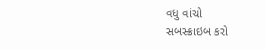વધુ વાંચો
સબસ્ક્રાઇબ કરો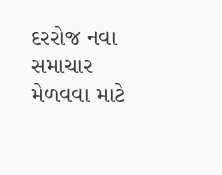દરરોજ નવા સમાચાર મેળવવા માટે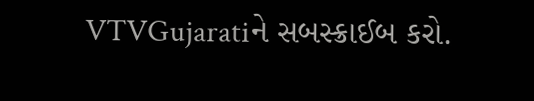VTVGujaratiને સબસ્ક્રાઈબ કરો.